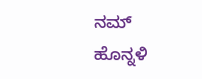ನಮ್ ಹೊನ್ನಳಿ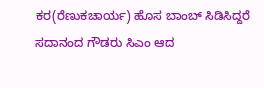ಕರ(ರೆಣುಕಚಾರ್ಯ) ಹೊಸ ಬಾಂಬ್ ಸಿಡಿಸಿದ್ದರೆ ಸದಾನಂದ ಗೌಡರು ಸಿಎಂ ಆದ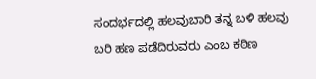ಸಂದರ್ಭದಲ್ಲಿ ಹಲವುಬಾರಿ ತನ್ನ ಬಳಿ ಹಲವು ಬರಿ ಹಣ ಪಡೆದಿರುವರು ಎಂಬ ಕಠಿಣ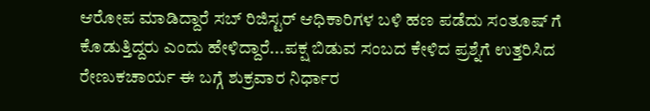ಆರೋಪ ಮಾಡಿದ್ದಾರೆ ಸಬ್ ರಿಜಿಸ್ಟರ್ ಆಧಿಕಾರಿಗಳ ಬಳಿ ಹಣ ಪಡೆದು ಸಂತೂಷ್ ಗೆ ಕೊಡುತ್ತಿದ್ದರು ಎಂದು ಹೇಳಿದ್ದಾರೆ...ಪಕ್ಷ ಬಿಡುವ ಸಂಬದ ಕೇಳಿದ ಪ್ರಶ್ನೆಗೆ ಉತ್ತರಿಸಿದ ರೇಣುಕಚಾರ್ಯ ಈ ಬಗ್ಗೆ ಶುಕ್ರವಾರ ನಿರ್ಧಾರ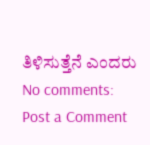ತಿಳಿಸುತ್ತೆನೆ ಎಂದರು
No comments:
Post a Comment